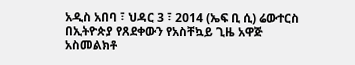አዲስ አበባ ፣ ህዳር 3 ፣ 2014 (ኤፍ ቢ ሲ) ሬውተርስ በኢትዮጵያ የጸደቀውን የአስቸኳይ ጊዜ አዋጅ አስመልክቶ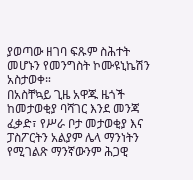ያወጣው ዘገባ ፍጹም ስሕተት መሆኑን የመንግስት ኮሙዩኒኬሽን አስታወቀ።
በአስቸኳይ ጊዜ አዋጁ ዜጎች ከመታወቂያ ባሻገር እንደ መንጃ ፈቃድ፣ የሥራ ቦታ መታወቂያ እና ፓስፖርትን አልያም ሌላ ማንነትን የሚገልጽ ማንኛውንም ሕጋዊ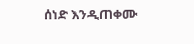ሰነድ እንዲጠቀሙ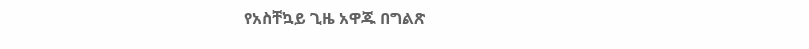የአስቸኳይ ጊዜ አዋጁ በግልጽ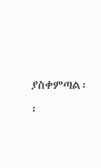ያስቀምጣል፡፡